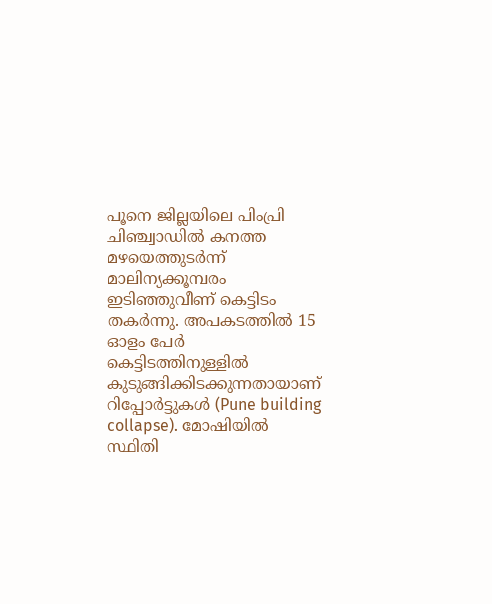പൂനെ ജില്ലയിലെ പിംപ്രി ചിഞ്ച്വാഡിൽ കനത്ത മഴയെത്തുടർന്ന് മാലിന്യക്കൂമ്പരം ഇടിഞ്ഞുവീണ് കെട്ടിടം തകർന്നു. അപകടത്തിൽ 15 ഓളം പേർ കെട്ടിടത്തിനുള്ളിൽ കുടുങ്ങിക്കിടക്കുന്നതായാണ് റിപ്പോർട്ടുകൾ (Pune building collapse). മോഷിയിൽ സ്ഥിതി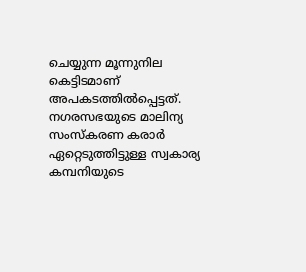ചെയ്യുന്ന മൂന്നുനില കെട്ടിടമാണ് അപകടത്തിൽപ്പെട്ടത്. നഗരസഭയുടെ മാലിന്യ സംസ്കരണ കരാർ ഏറ്റെടുത്തിട്ടുള്ള സ്വകാര്യ കമ്പനിയുടെ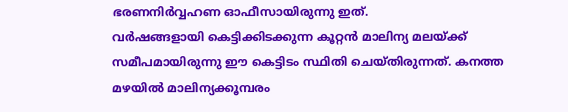ഭരണനിർവ്വഹണ ഓഫീസായിരുന്നു ഇത്.
വർഷങ്ങളായി കെട്ടിക്കിടക്കുന്ന കൂറ്റൻ മാലിന്യ മലയ്ക്ക് സമീപമായിരുന്നു ഈ കെട്ടിടം സ്ഥിതി ചെയ്തിരുന്നത്. കനത്ത മഴയിൽ മാലിന്യക്കൂമ്പരം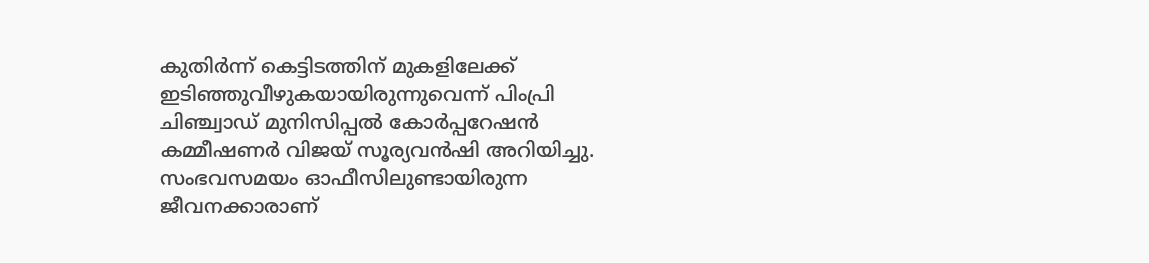കുതിർന്ന് കെട്ടിടത്തിന് മുകളിലേക്ക് ഇടിഞ്ഞുവീഴുകയായിരുന്നുവെന്ന് പിംപ്രി ചിഞ്ച്വാഡ് മുനിസിപ്പൽ കോർപ്പറേഷൻ കമ്മീഷണർ വിജയ് സൂര്യവൻഷി അറിയിച്ചു. സംഭവസമയം ഓഫീസിലുണ്ടായിരുന്ന ജീവനക്കാരാണ്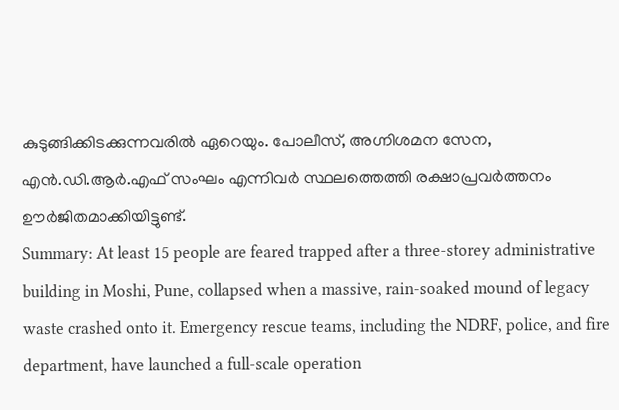കുടുങ്ങിക്കിടക്കുന്നവരിൽ ഏറെയും. പോലീസ്, അഗ്നിശമന സേന, എൻ.ഡി.ആർ.എഫ് സംഘം എന്നിവർ സ്ഥലത്തെത്തി രക്ഷാപ്രവർത്തനം ഊർജിതമാക്കിയിട്ടുണ്ട്.
Summary: At least 15 people are feared trapped after a three-storey administrative building in Moshi, Pune, collapsed when a massive, rain-soaked mound of legacy waste crashed onto it. Emergency rescue teams, including the NDRF, police, and fire department, have launched a full-scale operation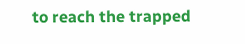to reach the trapped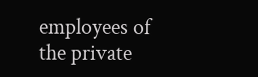employees of the private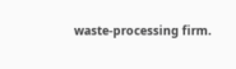waste-processing firm.